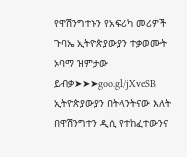የዋሽንግተኑን የአፍሪካ መሪዎች ጉባኤ ኢትዮጵያውያን ተቃወሙት ኦባማ ዝምታው ይብቃ➤➤➤goo.gl/jXveSB ኢትዮጵያውያን በትላንትናው እለት በዋሽንግተን ዲሲ የተከፈተውንና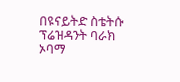በዩናይትድ ስቴትሱ ፕሬዝዳንት ባራክ ኦባማ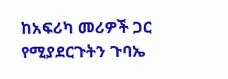ከአፍሪካ መሪዎች ጋር የሚያደርጉትን ጉባኤ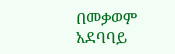በመቃወም አደባባይ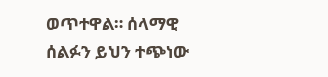ወጥተዋል። ሰላማዊ ሰልፉን ይህን ተጭነው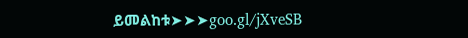ይመልከቱ➤➤➤goo.gl/jXveSB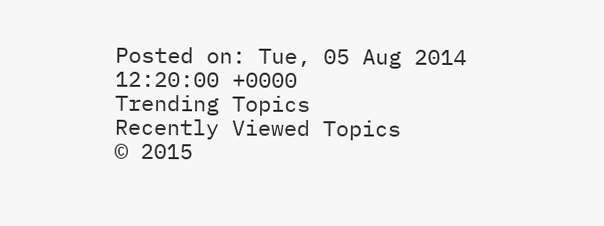Posted on: Tue, 05 Aug 2014 12:20:00 +0000
Trending Topics
Recently Viewed Topics
© 2015